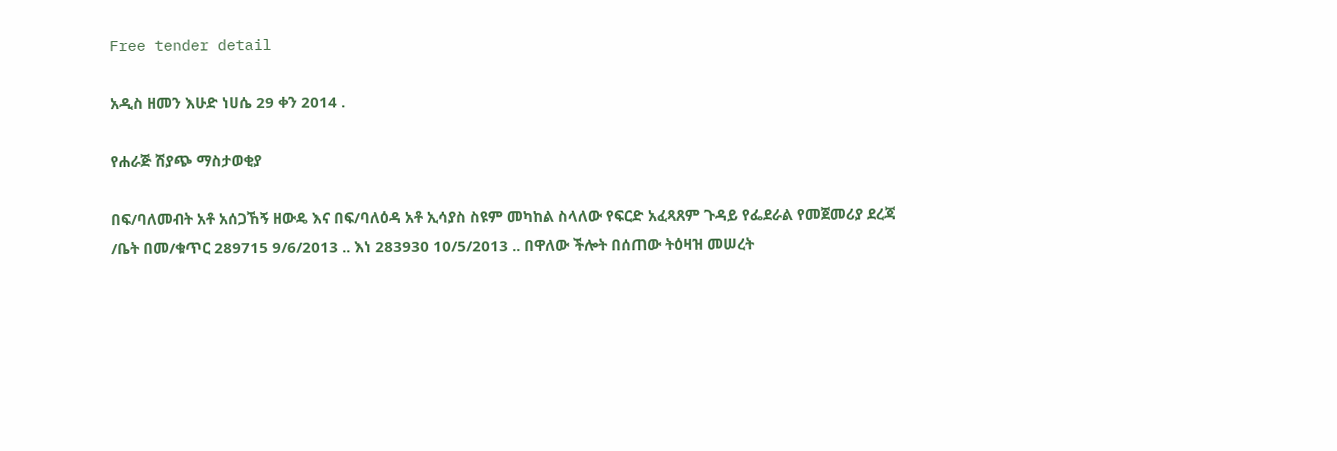Free tender detail

አዲስ ዘመን እሁድ ነሀሴ 29 ቀን 2014 .

የሐራጅ ሽያጭ ማስታወቂያ

በፍ/ባለመብት አቶ አሰጋኸኝ ዘውዴ እና በፍ/ባለዕዳ አቶ ኢሳያስ ስዩም መካከል ስላለው የፍርድ አፈጻጸም ጉዳይ የፌደራል የመጀመሪያ ደረጃ /ቤት በመ/ቁጥር 289715 9/6/2013 .. እነ 283930 10/5/2013 .. በዋለው ችሎት በሰጠው ትዕዛዝ መሠረት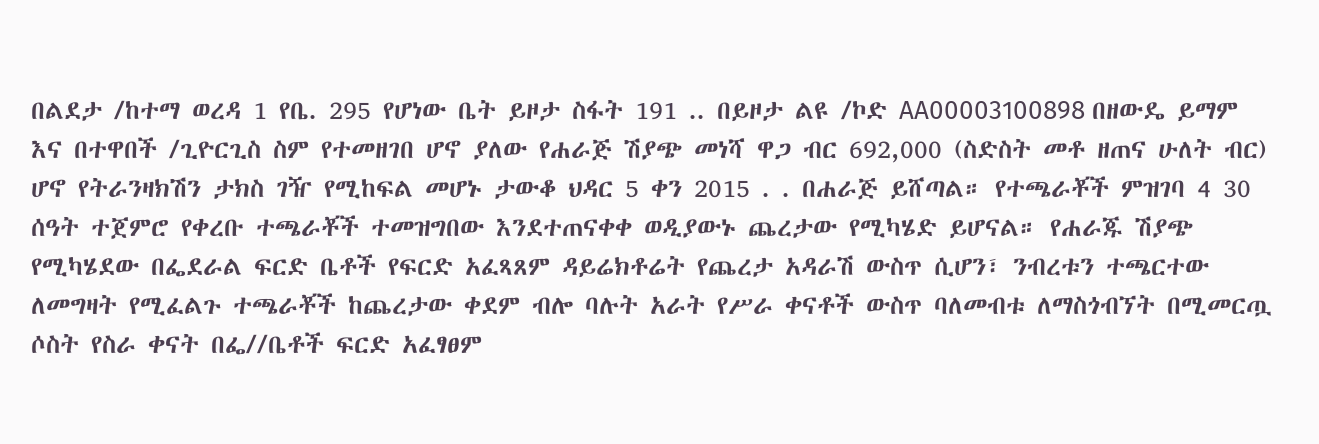በልደታ /ከተማ ወረዳ 1 የቤ. 295 የሆነው ቤት ይዞታ ስፋት 191 .. በይዞታ ልዩ /ኮድ AA00003100898 በዘውዴ ይማም እና በተዋበች /ጊዮርጊስ ስም የተመዘገበ ሆኖ ያለው የሐራጅ ሽያጭ መነሻ ዋጋ ብር 692,000 (ስድስት መቶ ዘጠና ሁለት ብር) ሆኖ የትራንዛክሽን ታክስ ገዥ የሚከፍል መሆኑ ታውቆ ህዳር 5 ቀን 2015 . . በሐራጅ ይሸጣል። የተጫራቾች ምዝገባ 4 30 ሰዓት ተጀምሮ የቀረቡ ተጫራቾች ተመዝግበው እንደተጠናቀቀ ወዲያውኑ ጨረታው የሚካሄድ ይሆናል። የሐራጁ ሽያጭ የሚካሄደው በፌደራል ፍርድ ቤቶች የፍርድ አፈጻጸም ዳይሬክቶሬት የጨረታ አዳራሽ ውስጥ ሲሆን፣ ንብረቱን ተጫርተው ለመግዛት የሚፈልጉ ተጫራቾች ከጨረታው ቀደም ብሎ ባሉት አራት የሥራ ቀናቶች ውስጥ ባለመብቱ ለማስጎብኘት በሚመርጧ ሶስት የስራ ቀናት በፌ//ቤቶች ፍርድ አፈፃፀም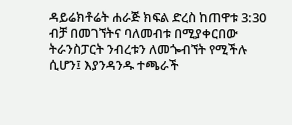ዳይሬክቶሬት ሐራጅ ክፍል ድረስ ከጠዋቱ 3:30 ብቻ በመገኘትና ባለመብቱ በሚያቀርበው ትራንስፓርት ንብረቱን ለመጐብኘት የሚችሉ ሲሆን፤ እያንዳንዱ ተጫራች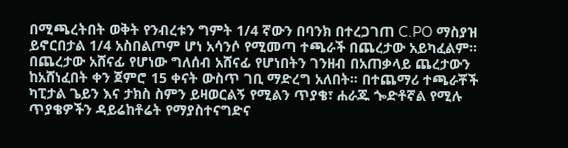በሚጫረትበት ወቅት የንብረቱን ግምት 1/4 ኛውን በባንክ በተረጋገጠ C.PO ማስያዝ ይኖርበታል 1/4 አስበልጦም ሆነ አሳንሶ የሚመጣ ተጫራች በጨረታው አይካፈልም። በጨረታው አሸናፊ የሆነው ግለሰብ አሸናፊ የሆነበትን ገንዘብ በአጠቃላይ ጨረታውን ከአሸነፈበት ቀን ጀምሮ 15 ቀናት ውስጥ ገቢ ማድረግ አለበት። በተጨማሪ ተጫራቾች ካፒታል ጌይን እና ታክስ ስምን ይዛወርልኝ የሚልን ጥያቄ፣ ሐራጁ ጐድቶኛል የሚሉ ጥያቄዎችን ዳይሬከቶሬት የማያስተናግድና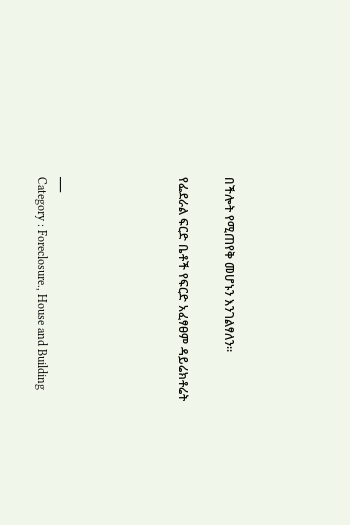በችሎት የሚጠየቅ መሆኑን እንገልፃለን።

የፌደራል ፍርድ ቤቶች የፍርድ አፈፃፀም ዳይሬክቶሬት




___
Category : Foreclosure., House and Building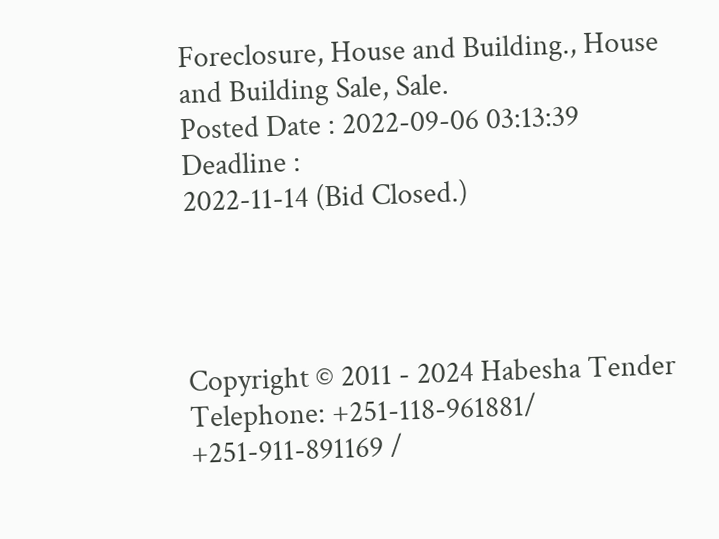Foreclosure, House and Building., House and Building Sale, Sale.
Posted Date : 2022-09-06 03:13:39
Deadline :
2022-11-14 (Bid Closed.)




Copyright © 2011 - 2024 Habesha Tender
Telephone: +251-118-961881/ +251-911-891169 /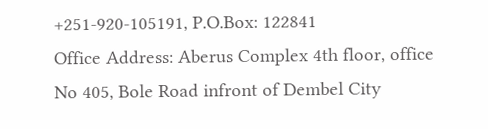+251-920-105191, P.O.Box: 122841
Office Address: Aberus Complex 4th floor, office No 405, Bole Road infront of Dembel City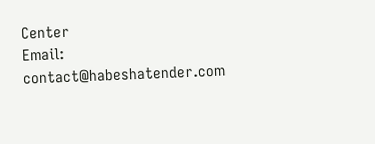Center
Email: contact@habeshatender.com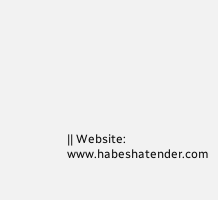|| Website: www.habeshatender.com